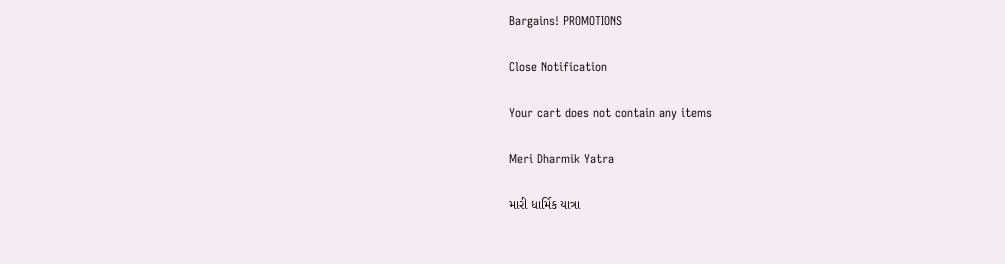Bargains! PROMOTIONS

Close Notification

Your cart does not contain any items

Meri Dharmik Yatra

મારી ધાર્મિક યાત્રા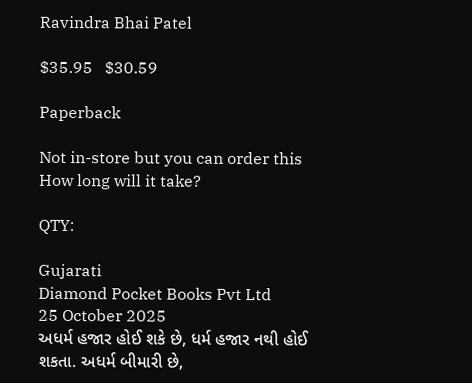Ravindra Bhai Patel

$35.95   $30.59

Paperback

Not in-store but you can order this
How long will it take?

QTY:

Gujarati
Diamond Pocket Books Pvt Ltd
25 October 2025
અધર્મ હજાર હોઈ શકે છે, ધર્મ હજાર નથી હોઈ શકતા. અધર્મ બીમારી છે,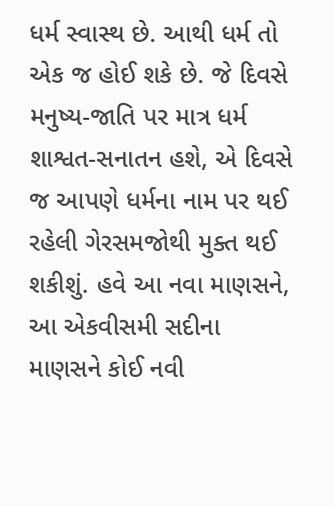ધર્મ સ્વાસ્થ છે. આથી ધર્મ તો એક જ હોઈ શકે છે. જે દિવસે મનુષ્ય-જાતિ પર માત્ર ધર્મ શાશ્વત-સનાતન હશે, એ દિવસે જ આપણે ધર્મના નામ પર થઈ રહેલી ગેરસમજોથી મુક્ત થઈ શકીશું. હવે આ નવા માણસને, આ એકવીસમી સદીના માણસને કોઈ નવી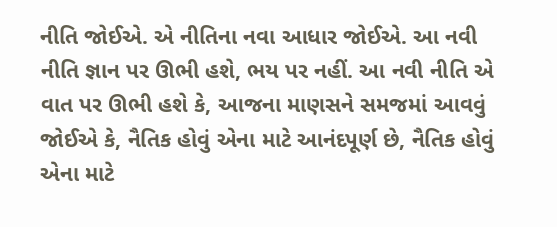નીતિ જોઈએ. એ નીતિના નવા આધાર જોઈએ. આ નવી નીતિ જ્ઞાન પર ઊભી હશે, ભય પર નહીં. આ નવી નીતિ એ વાત પર ઊભી હશે કે, આજના માણસને સમજમાં આવવું જોઈએ કે, નૈતિક હોવું એના માટે આનંદપૂર્ણ છે, નૈતિક હોવું એના માટે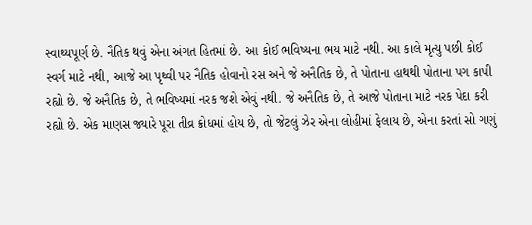સ્વાથ્યપૂર્ણ છે. નૈતિક થવું એના અંગત હિતમાં છે. આ કોઈ ભવિષ્યના ભય માટે નથી. આ કાલે મૃત્યુ પછી કોઈ સ્વર્ગ માટે નથી, આજે આ પૃથ્વી પર નૈતિક હોવાનો રસ અને જે અનૈતિક છે, તે પોતાના હાથથી પોતાના પગ કાપી રહ્યો છે. જે અનૈતિક છે, તે ભવિષ્યમાં નરક જશે એવું નથી. જે અનૈતિક છે, તે આજે પોતાના માટે નરક પેદા કરી રહ્યો છે. એક માણસ જ્યારે પૂરા તીવ્ર ક્રોધમાં હોય છે, તો જેટલું ઝેર એના લોહીમાં ફેલાય છે, એના કરતાં સો ગણું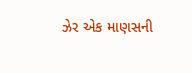ઝેર એક માણસની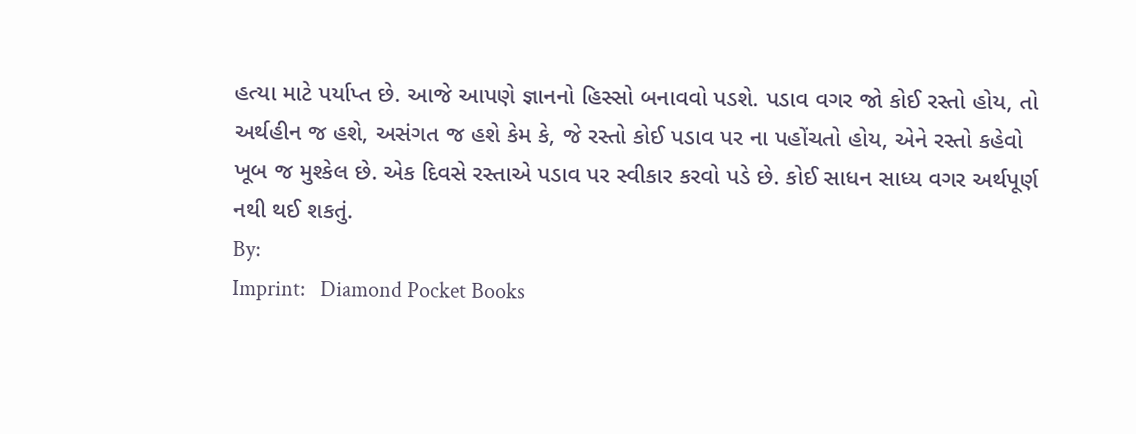હત્યા માટે પર્યાપ્ત છે. આજે આપણે જ્ઞાનનો હિસ્સો બનાવવો પડશે. પડાવ વગર જો કોઈ રસ્તો હોય, તો અર્થહીન જ હશે, અસંગત જ હશે કેમ કે, જે રસ્તો કોઈ પડાવ પર ના પહોંચતો હોય, એને રસ્તો કહેવો ખૂબ જ મુશ્કેલ છે. એક દિવસે રસ્તાએ પડાવ પર સ્વીકાર કરવો પડે છે. કોઈ સાધન સાધ્ય વગર અર્થપૂર્ણ નથી થઈ શકતું.
By:
Imprint:   Diamond Pocket Books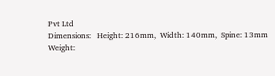Pvt Ltd
Dimensions:   Height: 216mm,  Width: 140mm,  Spine: 13mm
Weight: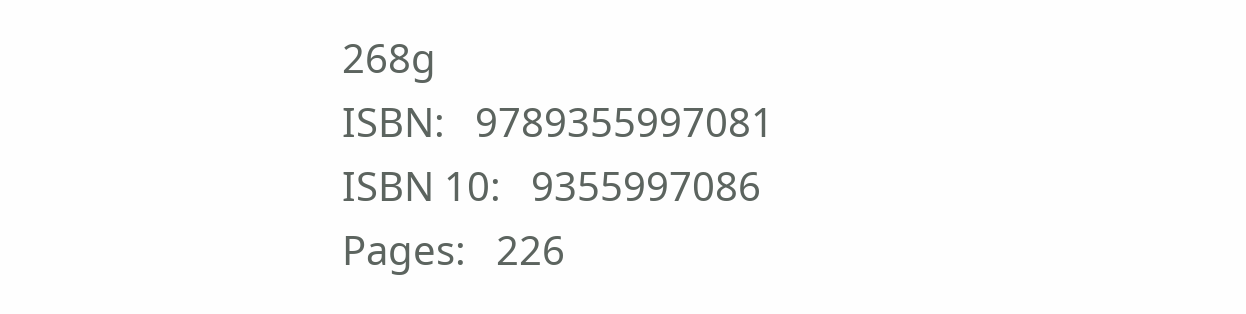268g
ISBN:   9789355997081
ISBN 10:   9355997086
Pages:   226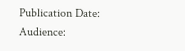Publication Date:
Audience: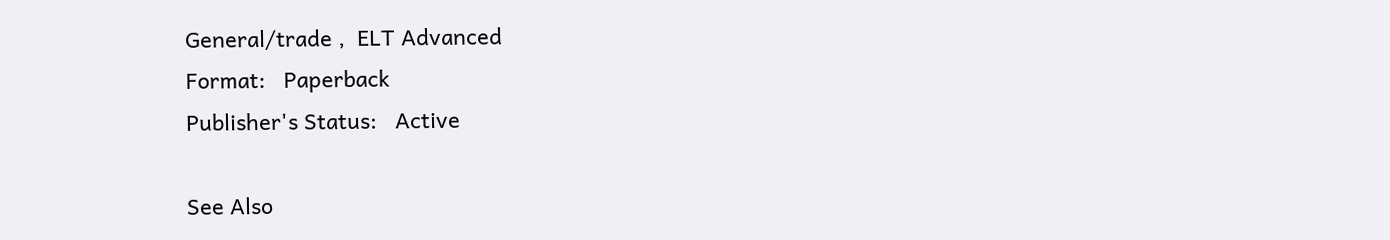General/trade ,  ELT Advanced
Format:   Paperback
Publisher's Status:   Active

See Also